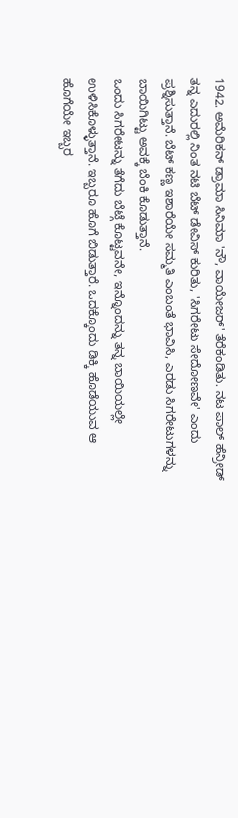1942. ಅಮೆರಿಕನ್ ಡ್ರಾಮಾ ಸಿನಿಮಾ 'ನೌ, ವಾಯೇಜರ್' ತೆರೆಕಂಡಿತು. ನಟ ಪಾಲ್ ಹೆನ್ರೀಡ್ ತನ್ನ ಎದುರಲ್ಲಿ ನಿಂತ ನಟಿ ಬೆಟ್ ಡೇವಿಸ್ ಕುರಿತು, 'ಸಿಗರೇಟು ಸೇದೋಣವೇ' ಎಂದು ಪ್ರಶ್ನಿಸುತ್ತಾನೆ. ಬೆಟ್ ಕಣ್ಣ ಇಶಾರೆಯೇ ಸಮ್ಮತಿ ಎಂಬಂತೆ ಭಾವಿಸಿ, ಎರಡು ಸಿಗರೇಟುಗಳನ್ನು ಬಾಯಿಗಿಟ್ಟು ಅವಕ್ಕೆ ಬೆಂಕಿ ಕೊಡುತ್ತಾನೆ.
ಒಂದು ಸಿಗರೇಟನ್ನು ತೆಗೆದು ಬೆಟ್ಗೆ ಕೊಟ್ಟವನೇ, ಇನ್ನೊಂದನ್ನು ತನ್ನ ಬಾಯಿಯಲ್ಲೇ ಉಳಿಸಿಕೊಳ್ಳುತ್ತಾನೆ. ಇಬ್ಬರೂ ಹೊಗೆ ಬಿಡುತ್ತಾರೆ. ಒದಕ್ಕೊಂದು ಡಿಕ್ಕಿ ಹೊಡೆಯುವ ಆ ಹೊಗೆಯೇ ಇಬ್ಬರ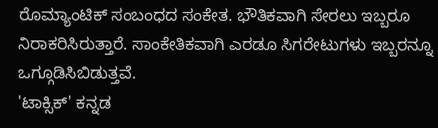ರೊಮ್ಯಾಂಟಿಕ್ ಸಂಬಂಧದ ಸಂಕೇತ. ಭೌತಿಕವಾಗಿ ಸೇರಲು ಇಬ್ಬರೂ ನಿರಾಕರಿಸಿರುತ್ತಾರೆ. ಸಾಂಕೇತಿಕವಾಗಿ ಎರಡೂ ಸಿಗರೇಟುಗಳು ಇಬ್ಬರನ್ನೂ ಒಗ್ಗೂಡಿಸಿಬಿಡುತ್ತವೆ.
'ಟಾಕ್ಸಿಕ್' ಕನ್ನಡ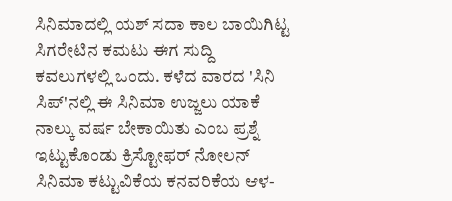ಸಿನಿಮಾದಲ್ಲಿ ಯಶ್ ಸದಾ ಕಾಲ ಬಾಯಿಗಿಟ್ಟ ಸಿಗರೇಟಿನ ಕಮಟು ಈಗ ಸುದ್ದಿ ಕವಲುಗಳಲ್ಲಿ ಒಂದು. ಕಳೆದ ವಾರದ 'ಸಿನಿ ಸಿಪ್'ನಲ್ಲಿ ಈ ಸಿನಿಮಾ ಉಜ್ಜಲು ಯಾಕೆ ನಾಲ್ಕು ವರ್ಷ ಬೇಕಾಯಿತು ಎಂಬ ಪ್ರಶ್ನೆ ಇಟ್ಟುಕೊಂಡು ಕ್ರಿಸ್ಟೋಫರ್ ನೋಲನ್ ಸಿನಿಮಾ ಕಟ್ಟುವಿಕೆಯ ಕನವರಿಕೆಯ ಆಳ-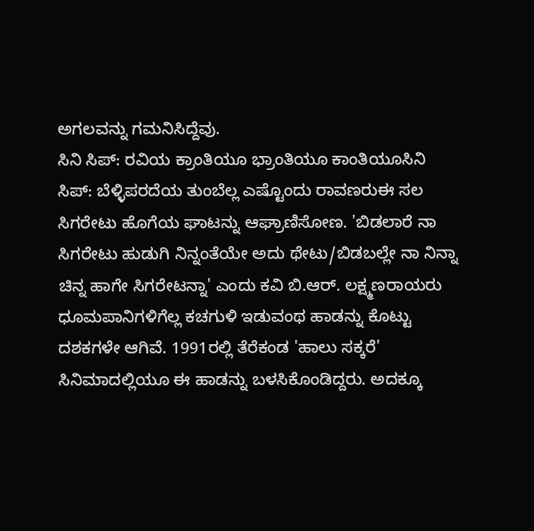ಅಗಲವನ್ನು ಗಮನಿಸಿದ್ದೆವು.
ಸಿನಿ ಸಿಪ್: ರವಿಯ ಕ್ರಾಂತಿಯೂ ಭ್ರಾಂತಿಯೂ ಕಾಂತಿಯೂಸಿನಿ ಸಿಪ್: ಬೆಳ್ಳಿಪರದೆಯ ತುಂಬೆಲ್ಲ ಎಷ್ಟೊಂದು ರಾವಣರುಈ ಸಲ ಸಿಗರೇಟು ಹೊಗೆಯ ಘಾಟನ್ನು ಆಘ್ರಾಣಿಸೋಣ. 'ಬಿಡಲಾರೆ ನಾ ಸಿಗರೇಟು ಹುಡುಗಿ ನಿನ್ನಂತೆಯೇ ಅದು ಥೇಟು/ಬಿಡಬಲ್ಲೇ ನಾ ನಿನ್ನಾ ಚಿನ್ನ ಹಾಗೇ ಸಿಗರೇಟನ್ನಾ' ಎಂದು ಕವಿ ಬಿ.ಆರ್. ಲಕ್ಷ್ಮಣರಾಯರು ಧೂಮಪಾನಿಗಳಿಗೆಲ್ಲ ಕಚಗುಳಿ ಇಡುವಂಥ ಹಾಡನ್ನು ಕೊಟ್ಟು ದಶಕಗಳೇ ಆಗಿವೆ. 1991ರಲ್ಲಿ ತೆರೆಕಂಡ 'ಹಾಲು ಸಕ್ಕರೆ' ಸಿನಿಮಾದಲ್ಲಿಯೂ ಈ ಹಾಡನ್ನು ಬಳಸಿಕೊಂಡಿದ್ದರು. ಅದಕ್ಕೂ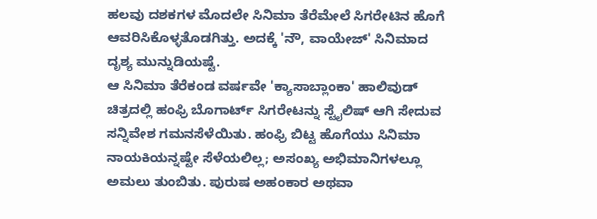ಹಲವು ದಶಕಗಳ ಮೊದಲೇ ಸಿನಿಮಾ ತೆರೆಮೇಲೆ ಸಿಗರೇಟಿನ ಹೊಗೆ ಆವರಿಸಿಕೊಳ್ಳತೊಡಗಿತ್ತು. ಅದಕ್ಕೆ 'ನೌ, ವಾಯೇಜ್' ಸಿನಿಮಾದ ದೃಶ್ಯ ಮುನ್ನುಡಿಯಷ್ಟೆ.
ಆ ಸಿನಿಮಾ ತೆರೆಕಂಡ ವರ್ಷವೇ 'ಕ್ಯಾಸಾಬ್ಲಾಂಕಾ' ಹಾಲಿವುಡ್ ಚಿತ್ರದಲ್ಲಿ ಹಂಫ್ರಿ ಬೊಗಾರ್ಟ್ ಸಿಗರೇಟನ್ನು ಸ್ಟೈಲಿಷ್ ಆಗಿ ಸೇದುವ ಸನ್ನಿವೇಶ ಗಮನಸೆಳೆಯಿತು. ಹಂಫ್ರಿ ಬಿಟ್ಟ ಹೊಗೆಯು ಸಿನಿಮಾ ನಾಯಕಿಯನ್ನಷ್ಟೇ ಸೆಳೆಯಲಿಲ್ಲ; ಅಸಂಖ್ಯ ಅಭಿಮಾನಿಗಳಲ್ಲೂ ಅಮಲು ತುಂಬಿತು. ಪುರುಷ ಅಹಂಕಾರ ಅಥವಾ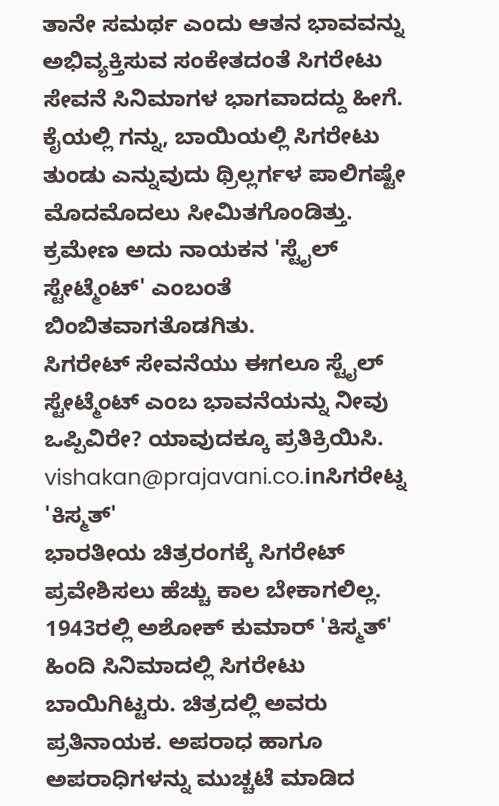ತಾನೇ ಸಮರ್ಥ ಎಂದು ಆತನ ಭಾವವನ್ನು ಅಭಿವ್ಯಕ್ತಿಸುವ ಸಂಕೇತದಂತೆ ಸಿಗರೇಟು ಸೇವನೆ ಸಿನಿಮಾಗಳ ಭಾಗವಾದದ್ದು ಹೀಗೆ.
ಕೈಯಲ್ಲಿ ಗನ್ನು, ಬಾಯಿಯಲ್ಲಿ ಸಿಗರೇಟು ತುಂಡು ಎನ್ನುವುದು ಥ್ರಿಲ್ಲರ್ಗಳ ಪಾಲಿಗಷ್ಟೇ ಮೊದಮೊದಲು ಸೀಮಿತಗೊಂಡಿತ್ತು. ಕ್ರಮೇಣ ಅದು ನಾಯಕನ 'ಸ್ಟೈಲ್ ಸ್ಟೇಟ್ಮೆಂಟ್' ಎಂಬಂತೆ ಬಿಂಬಿತವಾಗತೊಡಗಿತು.
ಸಿಗರೇಟ್ ಸೇವನೆಯು ಈಗಲೂ ಸ್ಟೈಲ್ ಸ್ಟೇಟ್ಮೆಂಟ್ ಎಂಬ ಭಾವನೆಯನ್ನು ನೀವು ಒಪ್ಪಿವಿರೇ? ಯಾವುದಕ್ಕೂ ಪ್ರತಿಕ್ರಿಯಿಸಿ. vishakan@prajavani.co.inಸಿಗರೇಟ್ನ 'ಕಿಸ್ಮತ್'
ಭಾರತೀಯ ಚಿತ್ರರಂಗಕ್ಕೆ ಸಿಗರೇಟ್ ಪ್ರವೇಶಿಸಲು ಹೆಚ್ಚು ಕಾಲ ಬೇಕಾಗಲಿಲ್ಲ. 1943ರಲ್ಲಿ ಅಶೋಕ್ ಕುಮಾರ್ 'ಕಿಸ್ಮತ್' ಹಿಂದಿ ಸಿನಿಮಾದಲ್ಲಿ ಸಿಗರೇಟು ಬಾಯಿಗಿಟ್ಟರು. ಚಿತ್ರದಲ್ಲಿ ಅವರು ಪ್ರತಿನಾಯಕ. ಅಪರಾಧ ಹಾಗೂ ಅಪರಾಧಿಗಳನ್ನು ಮುಚ್ಚಟೆ ಮಾಡಿದ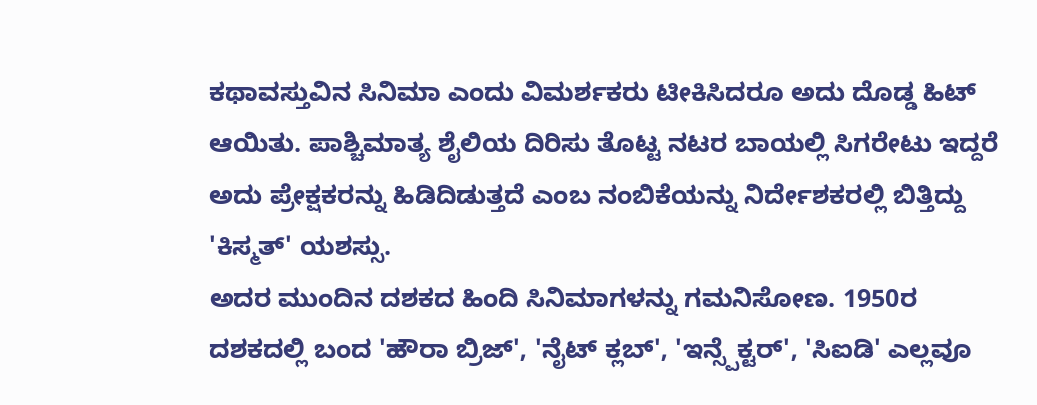ಕಥಾವಸ್ತುವಿನ ಸಿನಿಮಾ ಎಂದು ವಿಮರ್ಶಕರು ಟೀಕಿಸಿದರೂ ಅದು ದೊಡ್ಡ ಹಿಟ್ ಆಯಿತು. ಪಾಶ್ಚಿಮಾತ್ಯ ಶೈಲಿಯ ದಿರಿಸು ತೊಟ್ಟ ನಟರ ಬಾಯಲ್ಲಿ ಸಿಗರೇಟು ಇದ್ದರೆ ಅದು ಪ್ರೇಕ್ಷಕರನ್ನು ಹಿಡಿದಿಡುತ್ತದೆ ಎಂಬ ನಂಬಿಕೆಯನ್ನು ನಿರ್ದೇಶಕರಲ್ಲಿ ಬಿತ್ತಿದ್ದು 'ಕಿಸ್ಮತ್' ಯಶಸ್ಸು.
ಅದರ ಮುಂದಿನ ದಶಕದ ಹಿಂದಿ ಸಿನಿಮಾಗಳನ್ನು ಗಮನಿಸೋಣ. 1950ರ ದಶಕದಲ್ಲಿ ಬಂದ 'ಹೌರಾ ಬ್ರಿಜ್', 'ನೈಟ್ ಕ್ಲಬ್', 'ಇನ್ಸ್ಪೆಕ್ಟರ್', 'ಸಿಐಡಿ' ಎಲ್ಲವೂ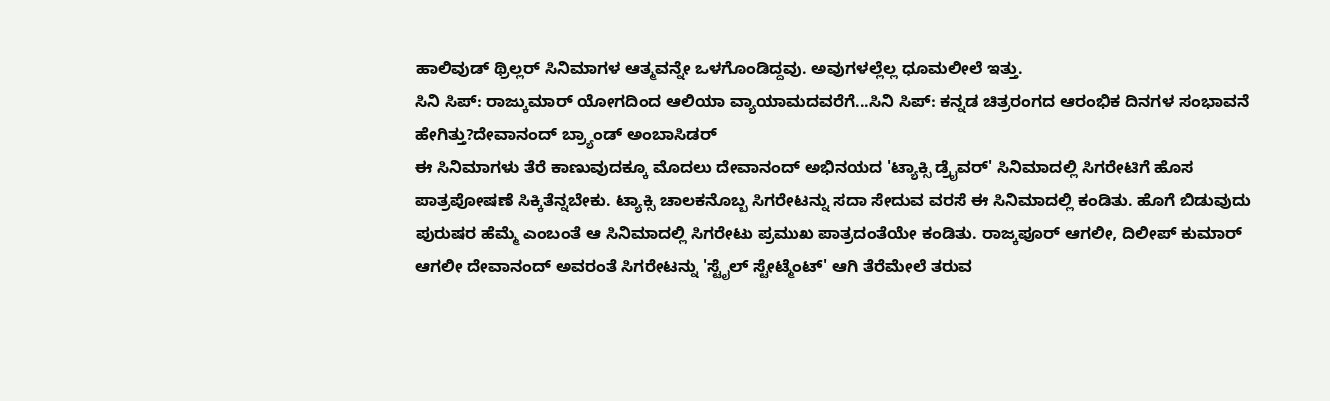ಹಾಲಿವುಡ್ ಥ್ರಿಲ್ಲರ್ ಸಿನಿಮಾಗಳ ಆತ್ಮವನ್ನೇ ಒಳಗೊಂಡಿದ್ದವು. ಅವುಗಳಲ್ಲೆಲ್ಲ ಧೂಮಲೀಲೆ ಇತ್ತು.
ಸಿನಿ ಸಿಪ್: ರಾಜ್ಕುಮಾರ್ ಯೋಗದಿಂದ ಆಲಿಯಾ ವ್ಯಾಯಾಮದವರೆಗೆ...ಸಿನಿ ಸಿಪ್: ಕನ್ನಡ ಚಿತ್ರರಂಗದ ಆರಂಭಿಕ ದಿನಗಳ ಸಂಭಾವನೆ ಹೇಗಿತ್ತು?ದೇವಾನಂದ್ ಬ್ರ್ಯಾಂಡ್ ಅಂಬಾಸಿಡರ್
ಈ ಸಿನಿಮಾಗಳು ತೆರೆ ಕಾಣುವುದಕ್ಕೂ ಮೊದಲು ದೇವಾನಂದ್ ಅಭಿನಯದ 'ಟ್ಯಾಕ್ಸಿ ಡ್ರೈವರ್' ಸಿನಿಮಾದಲ್ಲಿ ಸಿಗರೇಟಿಗೆ ಹೊಸ ಪಾತ್ರಪೋಷಣೆ ಸಿಕ್ಕಿತೆನ್ನಬೇಕು. ಟ್ಯಾಕ್ಸಿ ಚಾಲಕನೊಬ್ಬ ಸಿಗರೇಟನ್ನು ಸದಾ ಸೇದುವ ವರಸೆ ಈ ಸಿನಿಮಾದಲ್ಲಿ ಕಂಡಿತು. ಹೊಗೆ ಬಿಡುವುದು ಪುರುಷರ ಹೆಮ್ಮೆ ಎಂಬಂತೆ ಆ ಸಿನಿಮಾದಲ್ಲಿ ಸಿಗರೇಟು ಪ್ರಮುಖ ಪಾತ್ರದಂತೆಯೇ ಕಂಡಿತು. ರಾಜ್ಕಪೂರ್ ಆಗಲೀ, ದಿಲೀಪ್ ಕುಮಾರ್ ಆಗಲೀ ದೇವಾನಂದ್ ಅವರಂತೆ ಸಿಗರೇಟನ್ನು 'ಸ್ಟೈಲ್ ಸ್ಟೇಟ್ಮೆಂಟ್' ಆಗಿ ತೆರೆಮೇಲೆ ತರುವ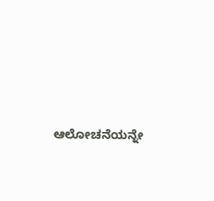ಆಲೋಚನೆಯನ್ನೇ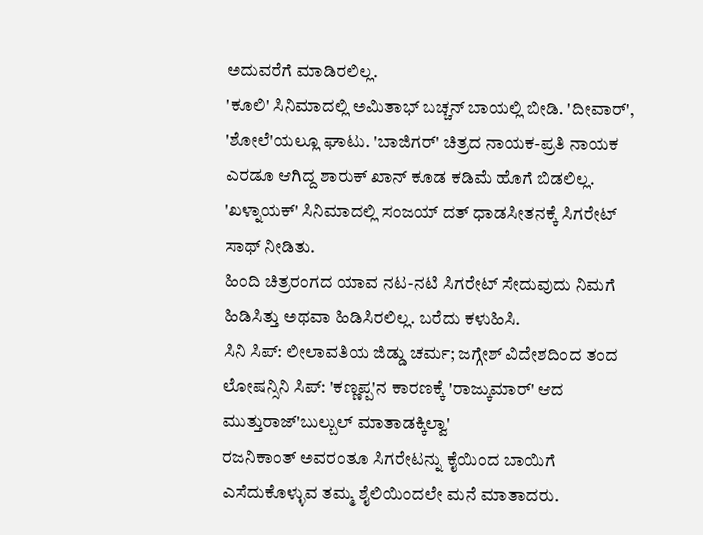ಅದುವರೆಗೆ ಮಾಡಿರಲಿಲ್ಲ.
'ಕೂಲಿ' ಸಿನಿಮಾದಲ್ಲಿ ಅಮಿತಾಭ್ ಬಚ್ಚನ್ ಬಾಯಲ್ಲಿ ಬೀಡಿ. 'ದೀವಾರ್', 'ಶೋಲೆ'ಯಲ್ಲೂ ಘಾಟು. 'ಬಾಜಿಗರ್' ಚಿತ್ರದ ನಾಯಕ-ಪ್ರತಿ ನಾಯಕ ಎರಡೂ ಆಗಿದ್ದ ಶಾರುಕ್ ಖಾನ್ ಕೂಡ ಕಡಿಮೆ ಹೊಗೆ ಬಿಡಲಿಲ್ಲ. 'ಖಳ್ನಾಯಕ್' ಸಿನಿಮಾದಲ್ಲಿ ಸಂಜಯ್ ದತ್ ಧಾಡಸೀತನಕ್ಕೆ ಸಿಗರೇಟ್ ಸಾಥ್ ನೀಡಿತು.
ಹಿಂದಿ ಚಿತ್ರರಂಗದ ಯಾವ ನಟ-ನಟಿ ಸಿಗರೇಟ್ ಸೇದುವುದು ನಿಮಗೆ ಹಿಡಿಸಿತ್ತು ಅಥವಾ ಹಿಡಿಸಿರಲಿಲ್ಲ. ಬರೆದು ಕಳುಹಿಸಿ.
ಸಿನಿ ಸಿಪ್: ಲೀಲಾವತಿಯ ಜಿಡ್ಡು ಚರ್ಮ; ಜಗ್ಗೇಶ್ ವಿದೇಶದಿಂದ ತಂದ ಲೋಷನ್ಸಿನಿ ಸಿಪ್: 'ಕಣ್ಣಪ್ಪ'ನ ಕಾರಣಕ್ಕೆ 'ರಾಜ್ಕುಮಾರ್' ಆದ ಮುತ್ತುರಾಜ್'ಬುಲ್ಬುಲ್ ಮಾತಾಡಕ್ಕಿಲ್ವಾ'
ರಜನಿಕಾಂತ್ ಅವರಂತೂ ಸಿಗರೇಟನ್ನು ಕೈಯಿಂದ ಬಾಯಿಗೆ ಎಸೆದುಕೊಳ್ಳುವ ತಮ್ಮ ಶೈಲಿಯಿಂದಲೇ ಮನೆ ಮಾತಾದರು.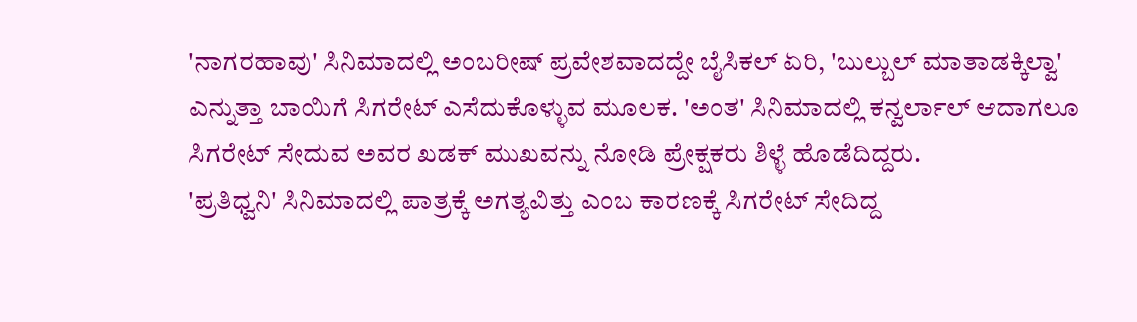'ನಾಗರಹಾವು' ಸಿನಿಮಾದಲ್ಲಿ ಅಂಬರೀಷ್ ಪ್ರವೇಶವಾದದ್ದೇ ಬೈಸಿಕಲ್ ಏರಿ, 'ಬುಲ್ಬುಲ್ ಮಾತಾಡಕ್ಕಿಲ್ವಾ' ಎನ್ನುತ್ತಾ ಬಾಯಿಗೆ ಸಿಗರೇಟ್ ಎಸೆದುಕೊಳ್ಳುವ ಮೂಲಕ. 'ಅಂತ' ಸಿನಿಮಾದಲ್ಲಿ ಕನ್ವರ್ಲಾಲ್ ಆದಾಗಲೂ ಸಿಗರೇಟ್ ಸೇದುವ ಅವರ ಖಡಕ್ ಮುಖವನ್ನು ನೋಡಿ ಪ್ರೇಕ್ಷಕರು ಶಿಳ್ಳೆ ಹೊಡೆದಿದ್ದರು.
'ಪ್ರತಿಧ್ವನಿ' ಸಿನಿಮಾದಲ್ಲಿ ಪಾತ್ರಕ್ಕೆ ಅಗತ್ಯವಿತ್ತು ಎಂಬ ಕಾರಣಕ್ಕೆ ಸಿಗರೇಟ್ ಸೇದಿದ್ದ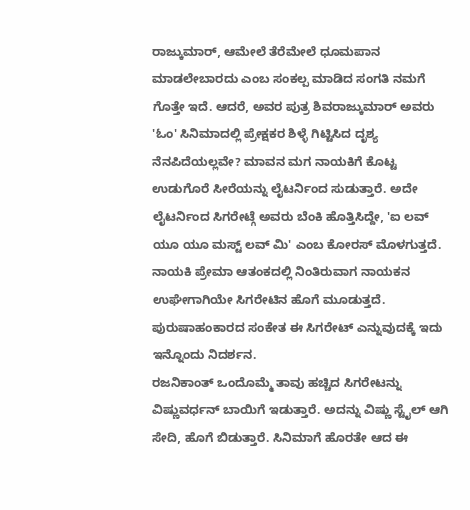ರಾಜ್ಕುಮಾರ್, ಆಮೇಲೆ ತೆರೆಮೇಲೆ ಧೂಮಪಾನ ಮಾಡಲೇಬಾರದು ಎಂಬ ಸಂಕಲ್ಪ ಮಾಡಿದ ಸಂಗತಿ ನಮಗೆ ಗೊತ್ತೇ ಇದೆ. ಆದರೆ, ಅವರ ಪುತ್ರ ಶಿವರಾಜ್ಕುಮಾರ್ ಅವರು 'ಓಂ' ಸಿನಿಮಾದಲ್ಲಿ ಪ್ರೇಕ್ಷಕರ ಶಿಳ್ಳೆ ಗಿಟ್ಟಿಸಿದ ದೃಶ್ಯ ನೆನಪಿದೆಯಲ್ಲವೇ? ಮಾವನ ಮಗ ನಾಯಕಿಗೆ ಕೊಟ್ಟ ಉಡುಗೊರೆ ಸೀರೆಯನ್ನು ಲೈಟರ್ನಿಂದ ಸುಡುತ್ತಾರೆ. ಅದೇ ಲೈಟರ್ನಿಂದ ಸಿಗರೇಟ್ಗೆ ಅವರು ಬೆಂಕಿ ಹೊತ್ತಿಸಿದ್ದೇ, 'ಐ ಲವ್ ಯೂ ಯೂ ಮಸ್ಟ್ ಲವ್ ಮಿ' ಎಂಬ ಕೋರಸ್ ಮೊಳಗುತ್ತದೆ. ನಾಯಕಿ ಪ್ರೇಮಾ ಆತಂಕದಲ್ಲಿ ನಿಂತಿರುವಾಗ ನಾಯಕನ ಉಘೇಗಾಗಿಯೇ ಸಿಗರೇಟಿನ ಹೊಗೆ ಮೂಡುತ್ತದೆ. ಪುರುಷಾಹಂಕಾರದ ಸಂಕೇತ ಈ ಸಿಗರೇಟ್ ಎನ್ನುವುದಕ್ಕೆ ಇದು ಇನ್ನೊಂದು ನಿದರ್ಶನ.
ರಜನಿಕಾಂತ್ ಒಂದೊಮ್ಮೆ ತಾವು ಹಚ್ಚಿದ ಸಿಗರೇಟನ್ನು ವಿಷ್ಣುವರ್ಧನ್ ಬಾಯಿಗೆ ಇಡುತ್ತಾರೆ. ಅದನ್ನು ವಿಷ್ಣು ಸ್ಟೈಲ್ ಆಗಿ ಸೇದಿ, ಹೊಗೆ ಬಿಡುತ್ತಾರೆ. ಸಿನಿಮಾಗೆ ಹೊರತೇ ಆದ ಈ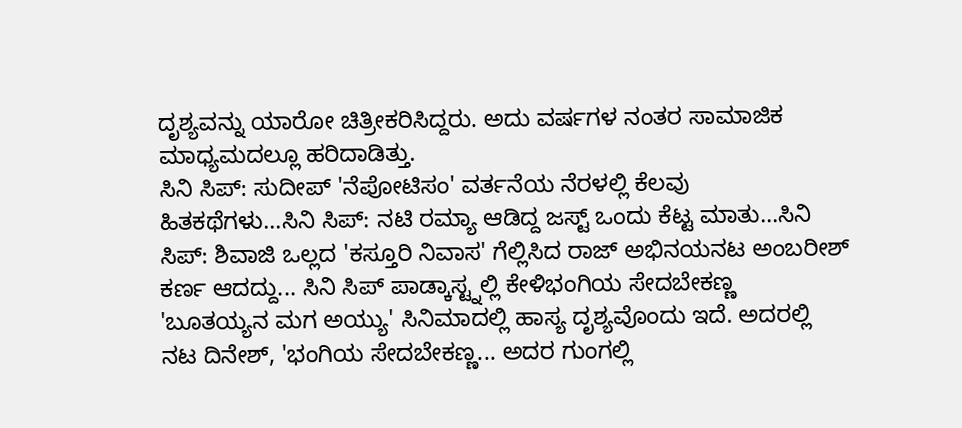ದೃಶ್ಯವನ್ನು ಯಾರೋ ಚಿತ್ರೀಕರಿಸಿದ್ದರು. ಅದು ವರ್ಷಗಳ ನಂತರ ಸಾಮಾಜಿಕ ಮಾಧ್ಯಮದಲ್ಲೂ ಹರಿದಾಡಿತ್ತು.
ಸಿನಿ ಸಿಪ್: ಸುದೀಪ್ 'ನೆಪೋಟಿಸಂ' ವರ್ತನೆಯ ನೆರಳಲ್ಲಿ ಕೆಲವು ಹಿತಕಥೆಗಳು...ಸಿನಿ ಸಿಪ್: ನಟಿ ರಮ್ಯಾ ಆಡಿದ್ದ ಜಸ್ಟ್ ಒಂದು ಕೆಟ್ಟ ಮಾತು...ಸಿನಿ ಸಿಪ್: ಶಿವಾಜಿ ಒಲ್ಲದ 'ಕಸ್ತೂರಿ ನಿವಾಸ' ಗೆಲ್ಲಿಸಿದ ರಾಜ್ ಅಭಿನಯನಟ ಅಂಬರೀಶ್ ಕರ್ಣ ಆದದ್ದು... ಸಿನಿ ಸಿಪ್ ಪಾಡ್ಕಾಸ್ಟ್ನಲ್ಲಿ ಕೇಳಿಭಂಗಿಯ ಸೇದಬೇಕಣ್ಣ
'ಬೂತಯ್ಯನ ಮಗ ಅಯ್ಯು' ಸಿನಿಮಾದಲ್ಲಿ ಹಾಸ್ಯ ದೃಶ್ಯವೊಂದು ಇದೆ. ಅದರಲ್ಲಿ ನಟ ದಿನೇಶ್, 'ಭಂಗಿಯ ಸೇದಬೇಕಣ್ಣ... ಅದರ ಗುಂಗಲ್ಲಿ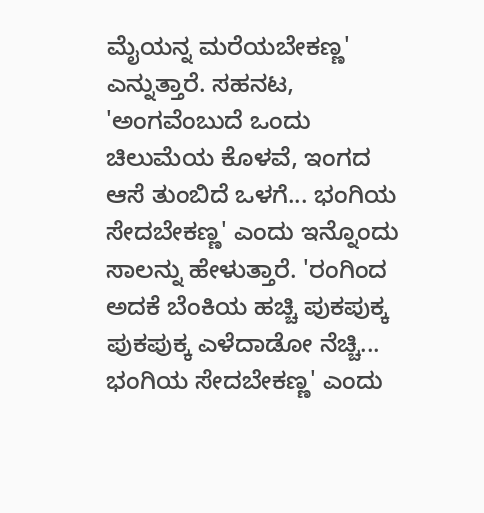ಮೈಯನ್ನ ಮರೆಯಬೇಕಣ್ಣ' ಎನ್ನುತ್ತಾರೆ. ಸಹನಟ, 'ಅಂಗವೆಂಬುದೆ ಒಂದು ಚಿಲುಮೆಯ ಕೊಳವೆ, ಇಂಗದ ಆಸೆ ತುಂಬಿದೆ ಒಳಗೆ... ಭಂಗಿಯ ಸೇದಬೇಕಣ್ಣ' ಎಂದು ಇನ್ನೊಂದು ಸಾಲನ್ನು ಹೇಳುತ್ತಾರೆ. 'ರಂಗಿಂದ ಅದಕೆ ಬೆಂಕಿಯ ಹಚ್ಚಿ ಪುಕಪುಕ್ಕ ಪುಕಪುಕ್ಕ ಎಳೆದಾಡೋ ನೆಚ್ಚಿ... ಭಂಗಿಯ ಸೇದಬೇಕಣ್ಣ' ಎಂದು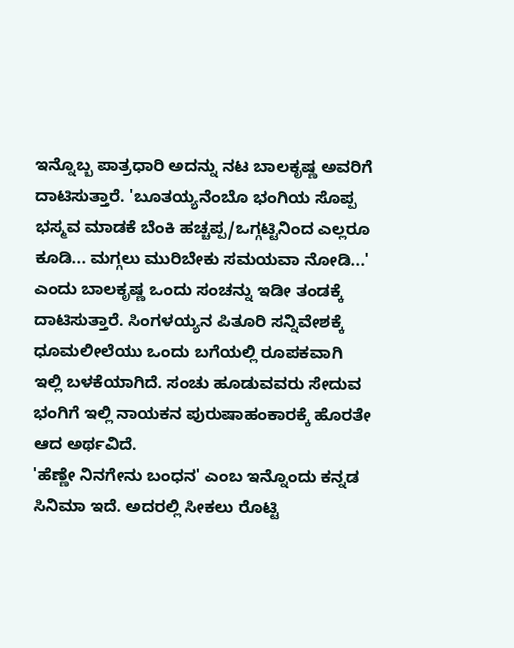ಇನ್ನೊಬ್ಬ ಪಾತ್ರಧಾರಿ ಅದನ್ನು ನಟ ಬಾಲಕೃಷ್ಣ ಅವರಿಗೆ ದಾಟಿಸುತ್ತಾರೆ. 'ಬೂತಯ್ಯನೆಂಬೊ ಭಂಗಿಯ ಸೊಪ್ಪ ಭಸ್ಮವ ಮಾಡಕೆ ಬೆಂಕಿ ಹಚ್ಚಪ್ಪ/ಒಗ್ಗಟ್ಟಿನಿಂದ ಎಲ್ಲರೂ ಕೂಡಿ... ಮಗ್ಗಲು ಮುರಿಬೇಕು ಸಮಯವಾ ನೋಡಿ...' ಎಂದು ಬಾಲಕೃಷ್ಣ ಒಂದು ಸಂಚನ್ನು ಇಡೀ ತಂಡಕ್ಕೆ ದಾಟಿಸುತ್ತಾರೆ. ಸಿಂಗಳಯ್ಯನ ಪಿತೂರಿ ಸನ್ನಿವೇಶಕ್ಕೆ ಧೂಮಲೀಲೆಯು ಒಂದು ಬಗೆಯಲ್ಲಿ ರೂಪಕವಾಗಿ ಇಲ್ಲಿ ಬಳಕೆಯಾಗಿದೆ. ಸಂಚು ಹೂಡುವವರು ಸೇದುವ ಭಂಗಿಗೆ ಇಲ್ಲಿ ನಾಯಕನ ಪುರುಷಾಹಂಕಾರಕ್ಕೆ ಹೊರತೇ ಆದ ಅರ್ಥವಿದೆ.
'ಹೆಣ್ಣೇ ನಿನಗೇನು ಬಂಧನ' ಎಂಬ ಇನ್ನೊಂದು ಕನ್ನಡ ಸಿನಿಮಾ ಇದೆ. ಅದರಲ್ಲಿ ಸೀಕಲು ರೊಟ್ಟಿ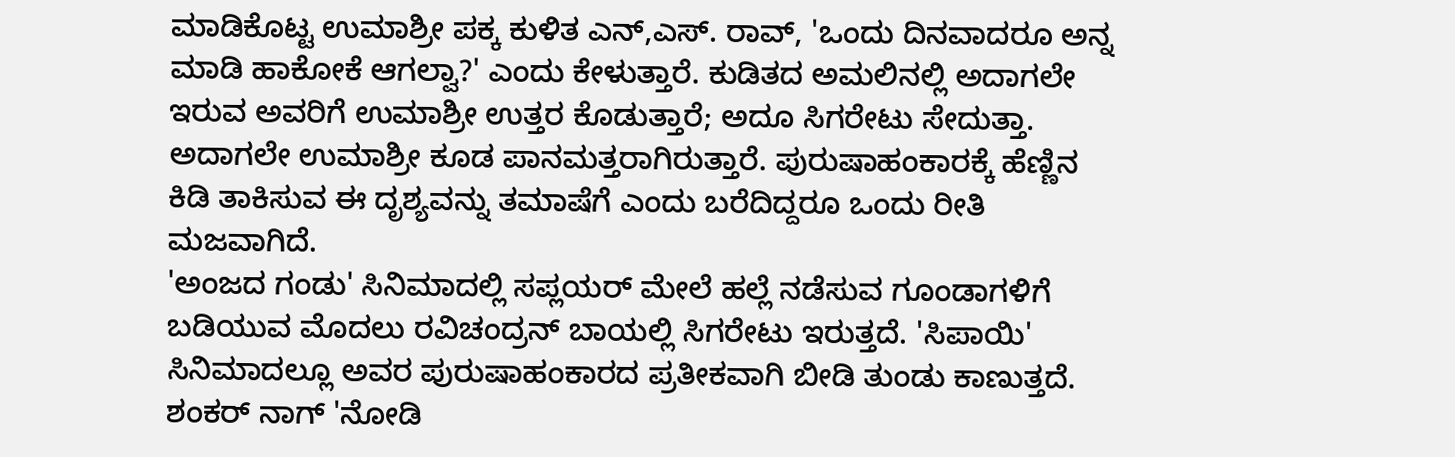ಮಾಡಿಕೊಟ್ಟ ಉಮಾಶ್ರೀ ಪಕ್ಕ ಕುಳಿತ ಎನ್,ಎಸ್. ರಾವ್, 'ಒಂದು ದಿನವಾದರೂ ಅನ್ನ ಮಾಡಿ ಹಾಕೋಕೆ ಆಗಲ್ವಾ?' ಎಂದು ಕೇಳುತ್ತಾರೆ. ಕುಡಿತದ ಅಮಲಿನಲ್ಲಿ ಅದಾಗಲೇ ಇರುವ ಅವರಿಗೆ ಉಮಾಶ್ರೀ ಉತ್ತರ ಕೊಡುತ್ತಾರೆ; ಅದೂ ಸಿಗರೇಟು ಸೇದುತ್ತಾ. ಅದಾಗಲೇ ಉಮಾಶ್ರೀ ಕೂಡ ಪಾನಮತ್ತರಾಗಿರುತ್ತಾರೆ. ಪುರುಷಾಹಂಕಾರಕ್ಕೆ ಹೆಣ್ಣಿನ ಕಿಡಿ ತಾಕಿಸುವ ಈ ದೃಶ್ಯವನ್ನು ತಮಾಷೆಗೆ ಎಂದು ಬರೆದಿದ್ದರೂ ಒಂದು ರೀತಿ ಮಜವಾಗಿದೆ.
'ಅಂಜದ ಗಂಡು' ಸಿನಿಮಾದಲ್ಲಿ ಸಪ್ಲಯರ್ ಮೇಲೆ ಹಲ್ಲೆ ನಡೆಸುವ ಗೂಂಡಾಗಳಿಗೆ ಬಡಿಯುವ ಮೊದಲು ರವಿಚಂದ್ರನ್ ಬಾಯಲ್ಲಿ ಸಿಗರೇಟು ಇರುತ್ತದೆ. 'ಸಿಪಾಯಿ' ಸಿನಿಮಾದಲ್ಲೂ ಅವರ ಪುರುಷಾಹಂಕಾರದ ಪ್ರತೀಕವಾಗಿ ಬೀಡಿ ತುಂಡು ಕಾಣುತ್ತದೆ.
ಶಂಕರ್ ನಾಗ್ 'ನೋಡಿ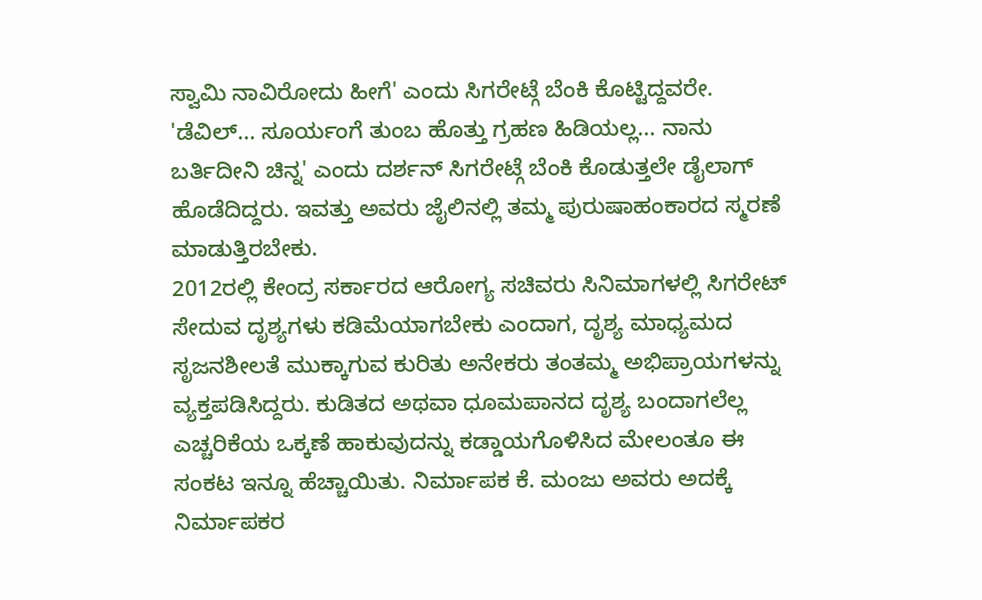ಸ್ವಾಮಿ ನಾವಿರೋದು ಹೀಗೆ' ಎಂದು ಸಿಗರೇಟ್ಗೆ ಬೆಂಕಿ ಕೊಟ್ಟಿದ್ದವರೇ. 'ಡೆವಿಲ್... ಸೂರ್ಯಂಗೆ ತುಂಬ ಹೊತ್ತು ಗ್ರಹಣ ಹಿಡಿಯಲ್ಲ... ನಾನು ಬರ್ತಿದೀನಿ ಚಿನ್ನ' ಎಂದು ದರ್ಶನ್ ಸಿಗರೇಟ್ಗೆ ಬೆಂಕಿ ಕೊಡುತ್ತಲೇ ಡೈಲಾಗ್ ಹೊಡೆದಿದ್ದರು. ಇವತ್ತು ಅವರು ಜೈಲಿನಲ್ಲಿ ತಮ್ಮ ಪುರುಷಾಹಂಕಾರದ ಸ್ಮರಣೆ ಮಾಡುತ್ತಿರಬೇಕು.
2012ರಲ್ಲಿ ಕೇಂದ್ರ ಸರ್ಕಾರದ ಆರೋಗ್ಯ ಸಚಿವರು ಸಿನಿಮಾಗಳಲ್ಲಿ ಸಿಗರೇಟ್ ಸೇದುವ ದೃಶ್ಯಗಳು ಕಡಿಮೆಯಾಗಬೇಕು ಎಂದಾಗ, ದೃಶ್ಯ ಮಾಧ್ಯಮದ ಸೃಜನಶೀಲತೆ ಮುಕ್ಕಾಗುವ ಕುರಿತು ಅನೇಕರು ತಂತಮ್ಮ ಅಭಿಪ್ರಾಯಗಳನ್ನು ವ್ಯಕ್ತಪಡಿಸಿದ್ದರು. ಕುಡಿತದ ಅಥವಾ ಧೂಮಪಾನದ ದೃಶ್ಯ ಬಂದಾಗಲೆಲ್ಲ ಎಚ್ಚರಿಕೆಯ ಒಕ್ಕಣೆ ಹಾಕುವುದನ್ನು ಕಡ್ಡಾಯಗೊಳಿಸಿದ ಮೇಲಂತೂ ಈ ಸಂಕಟ ಇನ್ನೂ ಹೆಚ್ಚಾಯಿತು. ನಿರ್ಮಾಪಕ ಕೆ. ಮಂಜು ಅವರು ಅದಕ್ಕೆ ನಿರ್ಮಾಪಕರ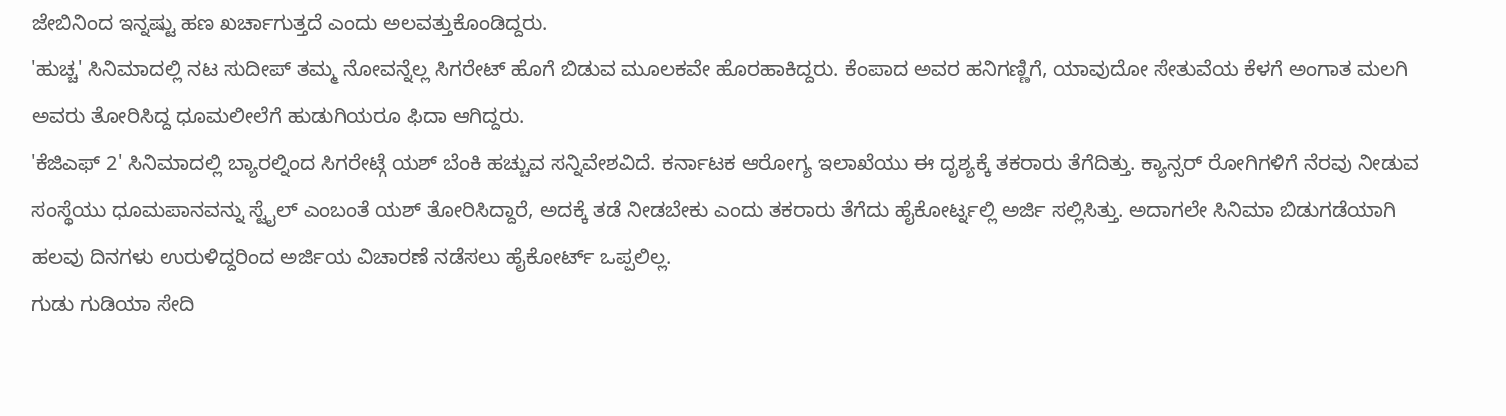ಜೇಬಿನಿಂದ ಇನ್ನಷ್ಟು ಹಣ ಖರ್ಚಾಗುತ್ತದೆ ಎಂದು ಅಲವತ್ತುಕೊಂಡಿದ್ದರು.
'ಹುಚ್ಚ' ಸಿನಿಮಾದಲ್ಲಿ ನಟ ಸುದೀಪ್ ತಮ್ಮ ನೋವನ್ನೆಲ್ಲ ಸಿಗರೇಟ್ ಹೊಗೆ ಬಿಡುವ ಮೂಲಕವೇ ಹೊರಹಾಕಿದ್ದರು. ಕೆಂಪಾದ ಅವರ ಹನಿಗಣ್ಣಿಗೆ, ಯಾವುದೋ ಸೇತುವೆಯ ಕೆಳಗೆ ಅಂಗಾತ ಮಲಗಿ ಅವರು ತೋರಿಸಿದ್ದ ಧೂಮಲೀಲೆಗೆ ಹುಡುಗಿಯರೂ ಫಿದಾ ಆಗಿದ್ದರು.
'ಕೆಜಿಎಫ್ 2' ಸಿನಿಮಾದಲ್ಲಿ ಬ್ಯಾರಲ್ನಿಂದ ಸಿಗರೇಟ್ಗೆ ಯಶ್ ಬೆಂಕಿ ಹಚ್ಚುವ ಸನ್ನಿವೇಶವಿದೆ. ಕರ್ನಾಟಕ ಆರೋಗ್ಯ ಇಲಾಖೆಯು ಈ ದೃಶ್ಯಕ್ಕೆ ತಕರಾರು ತೆಗೆದಿತ್ತು. ಕ್ಯಾನ್ಸರ್ ರೋಗಿಗಳಿಗೆ ನೆರವು ನೀಡುವ ಸಂಸ್ಥೆಯು ಧೂಮಪಾನವನ್ನು ಸ್ಟೈಲ್ ಎಂಬಂತೆ ಯಶ್ ತೋರಿಸಿದ್ದಾರೆ, ಅದಕ್ಕೆ ತಡೆ ನೀಡಬೇಕು ಎಂದು ತಕರಾರು ತೆಗೆದು ಹೈಕೋರ್ಟ್ನಲ್ಲಿ ಅರ್ಜಿ ಸಲ್ಲಿಸಿತ್ತು. ಅದಾಗಲೇ ಸಿನಿಮಾ ಬಿಡುಗಡೆಯಾಗಿ ಹಲವು ದಿನಗಳು ಉರುಳಿದ್ದರಿಂದ ಅರ್ಜಿಯ ವಿಚಾರಣೆ ನಡೆಸಲು ಹೈಕೋರ್ಟ್ ಒಪ್ಪಲಿಲ್ಲ.
ಗುಡು ಗುಡಿಯಾ ಸೇದಿ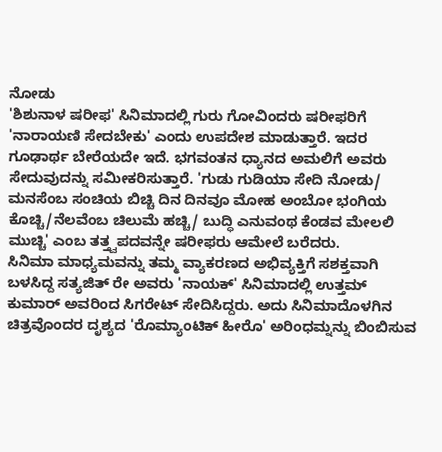ನೋಡು
'ಶಿಶುನಾಳ ಷರೀಫ' ಸಿನಿಮಾದಲ್ಲಿ ಗುರು ಗೋವಿಂದರು ಷರೀಫರಿಗೆ 'ನಾರಾಯಣಿ ಸೇದಬೇಕು' ಎಂದು ಉಪದೇಶ ಮಾಡುತ್ತಾರೆ. ಇದರ ಗೂಢಾರ್ಥ ಬೇರೆಯದೇ ಇದೆ. ಭಗವಂತನ ಧ್ಯಾನದ ಅಮಲಿಗೆ ಅವರು ಸೇದುವುದನ್ನು ಸಮೀಕರಿಸುತ್ತಾರೆ. 'ಗುಡು ಗುಡಿಯಾ ಸೇದಿ ನೋಡು/ ಮನಸೆಂಬ ಸಂಚಿಯ ಬಿಚ್ಚಿ ದಿನ ದಿನವೂ ಮೋಹ ಅಂಬೋ ಭಂಗಿಯ ಕೊಚ್ಚಿ/ನೆಲವೆಂಬ ಚಿಲುಮೆ ಹಚ್ಚಿ/ ಬುದ್ಧಿ ಎನುವಂಥ ಕೆಂಡವ ಮೇಲಲಿ ಮುಚ್ಚಿ' ಎಂಬ ತತ್ತ್ವಪದವನ್ನೇ ಷರೀಫರು ಆಮೇಲೆ ಬರೆದರು.
ಸಿನಿಮಾ ಮಾಧ್ಯಮವನ್ನು ತಮ್ಮ ವ್ಯಾಕರಣದ ಅಭಿವ್ಯಕ್ತಿಗೆ ಸಶಕ್ತವಾಗಿ ಬಳಸಿದ್ದ ಸತ್ಯಜಿತ್ ರೇ ಅವರು 'ನಾಯಕ್' ಸಿನಿಮಾದಲ್ಲಿ ಉತ್ತಮ್ ಕುಮಾರ್ ಅವರಿಂದ ಸಿಗರೇಟ್ ಸೇದಿಸಿದ್ದರು. ಅದು ಸಿನಿಮಾದೊಳಗಿನ ಚಿತ್ರವೊಂದರ ದೃಶ್ಯದ 'ರೊಮ್ಯಾಂಟಿಕ್ ಹೀರೊ' ಅರಿಂಧಮ್ನನ್ನು ಬಿಂಬಿಸುವ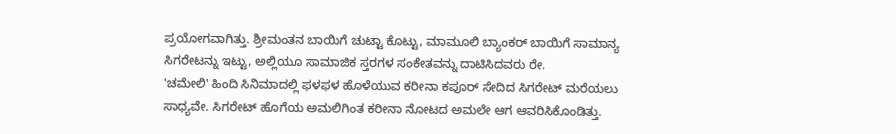ಪ್ರಯೋಗವಾಗಿತ್ತು. ಶ್ರೀಮಂತನ ಬಾಯಿಗೆ ಚುಟ್ಟಾ ಕೊಟ್ಟು, ಮಾಮೂಲಿ ಬ್ಯಾಂಕರ್ ಬಾಯಿಗೆ ಸಾಮಾನ್ಯ ಸಿಗರೇಟನ್ನು ಇಟ್ಟು, ಅಲ್ಲಿಯೂ ಸಾಮಾಜಿಕ ಸ್ತರಗಳ ಸಂಕೇತವನ್ನು ದಾಟಿಸಿದವರು ರೇ.
'ಚಮೇಲಿ' ಹಿಂದಿ ಸಿನಿಮಾದಲ್ಲಿ ಫಳಫಳ ಹೊಳೆಯುವ ಕರೀನಾ ಕಪೂರ್ ಸೇದಿದ ಸಿಗರೇಟ್ ಮರೆಯಲು ಸಾಧ್ಯವೇ. ಸಿಗರೇಟ್ ಹೊಗೆಯ ಅಮಲಿಗಿಂತ ಕರೀನಾ ನೋಟದ ಅಮಲೇ ಆಗ ಆವರಿಸಿಕೊಂಡಿತ್ತು.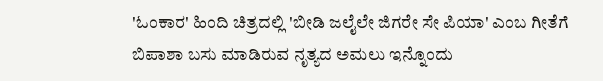'ಓಂಕಾರ' ಹಿಂದಿ ಚಿತ್ರದಲ್ಲಿ 'ಬೀಡಿ ಜಲೈಲೇ ಜಿಗರೇ ಸೇ ಪಿಯಾ' ಎಂಬ ಗೀತೆಗೆ ಬಿಪಾಶಾ ಬಸು ಮಾಡಿರುವ ನೃತ್ಯದ ಅಮಲು ಇನ್ನೊಂದು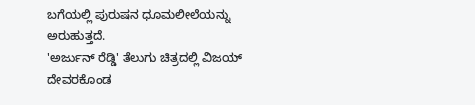ಬಗೆಯಲ್ಲಿ ಪುರುಷನ ಧೂಮಲೀಲೆಯನ್ನು ಅರುಹುತ್ತದೆ.
'ಅರ್ಜುನ್ ರೆಡ್ಡಿ' ತೆಲುಗು ಚಿತ್ರದಲ್ಲಿ ವಿಜಯ್ ದೇವರಕೊಂಡ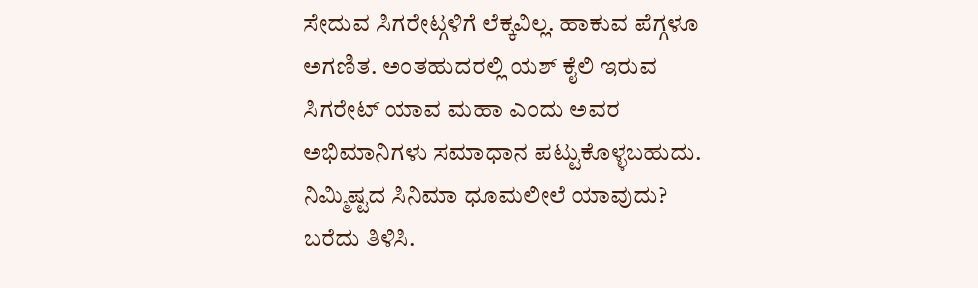ಸೇದುವ ಸಿಗರೇಟ್ಗಳಿಗೆ ಲೆಕ್ಕವಿಲ್ಲ. ಹಾಕುವ ಪೆಗ್ಗಳೂ ಅಗಣಿತ. ಅಂತಹುದರಲ್ಲಿ ಯಶ್ ಕೈಲಿ ಇರುವ ಸಿಗರೇಟ್ ಯಾವ ಮಹಾ ಎಂದು ಅವರ ಅಭಿಮಾನಿಗಳು ಸಮಾಧಾನ ಪಟ್ಟುಕೊಳ್ಳಬಹುದು.
ನಿಮ್ಮಿಷ್ಟದ ಸಿನಿಮಾ ಧೂಮಲೀಲೆ ಯಾವುದು? ಬರೆದು ತಿಳಿಸಿ.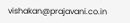vishakan@prajavani.co.in